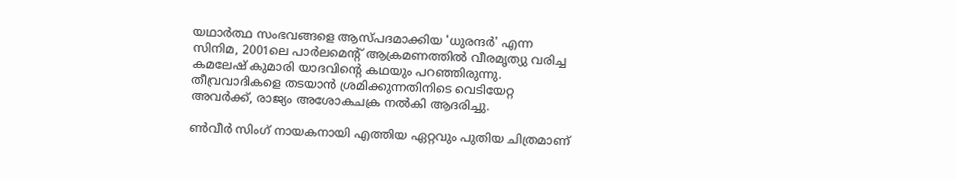യഥാർത്ഥ സംഭവങ്ങളെ ആസ്പദമാക്കിയ 'ധുരന്ദർ' എന്ന സിനിമ, 2001ലെ പാർലമെൻ്റ് ആക്രമണത്തിൽ വീരമൃത്യു വരിച്ച കമലേഷ് കുമാരി യാദവിൻ്റെ കഥയും പറഞ്ഞിരുന്നു. തീവ്രവാദികളെ തടയാൻ ശ്രമിക്കുന്നതിനിടെ വെടിയേറ്റ അവർക്ക്, രാജ്യം അശോകചക്ര നൽകി ആദരിച്ചു.

ൺവീർ സിംഗ് നായകനായി എത്തിയ ഏറ്റവും പുതിയ ചിത്രമാണ്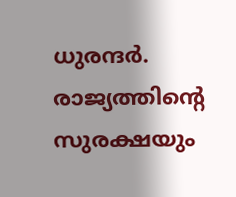ധുരന്ദർ. രാജ്യത്തിന്റെ സുരക്ഷയും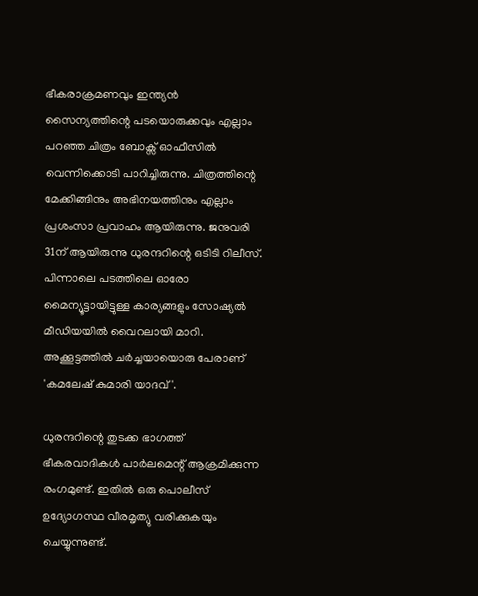ഭീകരാക്രമണവും ഇന്ത്യൻ സൈന്യത്തിന്റെ പടയൊരുക്കവും എല്ലാം പറഞ്ഞ ചിത്രം ബോക്സ് ഓഫീസിൽ വെന്നിക്കൊടി പാറിച്ചിരുന്നു. ചിത്രത്തിന്റെ മേക്കിങ്ങിനും അഭിനയത്തിനും എല്ലാം പ്രശംസാ പ്രവാഹം ആയിരുന്നു. ജനുവരി 31ന് ആയിരുന്നു ധുരന്ദറിന്റെ ഒടിടി റിലീസ്. പിന്നാലെ പടത്തിലെ ഓരോ മൈന്യൂട്ടായിട്ടുള്ള കാര്യങ്ങളും സോഷ്യൽ മീഡിയയിൽ വൈറലായി മാറി. അക്കൂട്ടത്തിൽ ചർച്ചയായൊരു പേരാണ് 'കമലേഷ് കുമാരി യാദവ്'.

ധുരന്ദറിന്റെ തുടക്ക ഭാഗത്ത് ഭീകരവാദികൾ പാർലമെന്റ് ആക്രമിക്കുന്ന രംഗമുണ്ട്. ഇതിൽ ഒരു പൊലീസ് ഉദ്യോഗസ്ഥ വീരമൃത്യു വരിക്കുകയും ചെയ്യുന്നുണ്ട്.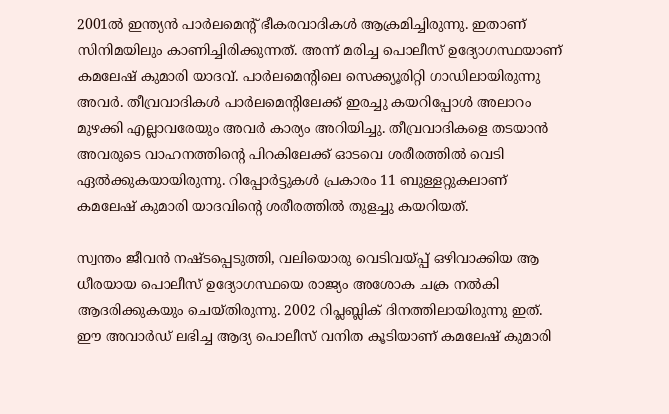2001ൽ ഇന്ത്യൻ പാർലമെന്റ് ഭീകരവാദികൾ ആക്രമിച്ചിരുന്നു. ഇതാണ് സിനിമയിലും കാണിച്ചിരിക്കുന്നത്. അന്ന് മരിച്ച പൊലീസ് ഉദ്യോഗസ്ഥയാണ് കമലേഷ് കുമാരി യാദവ്. പാര്‍ലമെന്‍റിലെ സെക്ക്യൂരിറ്റി ഗാഡിലായിരുന്നു അവര്‍. തീവ്രവാദികൾ പാർലമെന്റിലേക്ക് ഇരച്ചു കയറിപ്പോൾ അലാറം മുഴക്കി എല്ലാവരേയും അവർ കാര്യം അറിയിച്ചു. തീവ്രവാദികളെ തടയാൻ അവരുടെ വാഹനത്തിന്‍റെ പിറകിലേക്ക് ഓടവെ ശരീരത്തിൽ വെടി ഏൽക്കുകയായിരുന്നു. റിപ്പോർട്ടുകൾ പ്രകാരം 11 ബുള്ളറ്റുകലാണ് കമലേഷ് കുമാരി യാദവിന്റെ ശരീരത്തിൽ തുളച്ചു കയറിയത്.

സ്വന്തം ജീവൻ നഷ്ടപ്പെടുത്തി, വലിയൊരു വെടിവയ്പ്പ് ഒഴിവാക്കിയ ആ ധീരയായ പൊലീസ് ഉദ്യോഗസ്ഥയെ രാജ്യം അശോക ചക്ര നൽകി ആദരിക്കുകയും ചെയ്തിരുന്നു. 2002 റിപ്ലബ്ലിക് ദിനത്തിലായിരുന്നു ഇത്. ഈ അവാർഡ് ലഭിച്ച ആദ്യ പൊലീസ് വനിത കൂടിയാണ് കമലേഷ് കുമാരി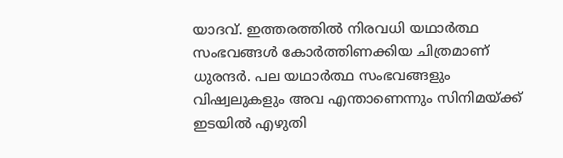യാദവ്. ഇത്തരത്തിൽ നിരവധി യഥാർത്ഥ സംഭവങ്ങൾ കോർത്തിണക്കിയ ചിത്രമാണ് ധുരന്ദർ. പല യഥാർത്ഥ സംഭവങ്ങളും വിഷ്വലുകളും അവ എന്താണെന്നും സിനിമയ്ക്ക് ഇടയിൽ എഴുതി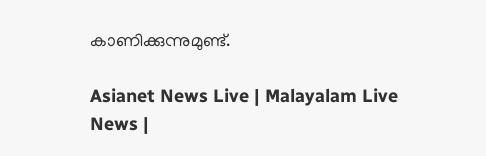കാണിക്കുന്നുമുണ്ട്.

Asianet News Live | Malayalam Live News |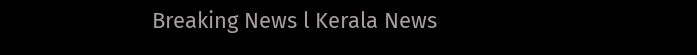Breaking News l Kerala News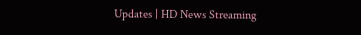Updates | HD News Streaming